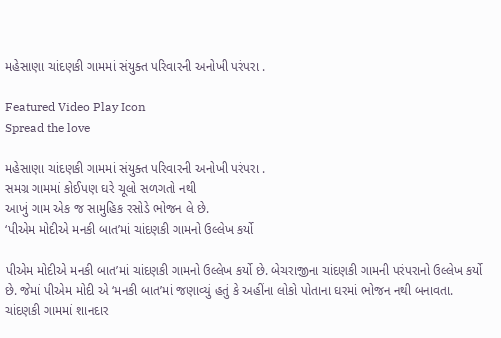મહેસાણા ચાંદણકી ગામમાં સંયુક્ત પરિવારની અનોખી પરંપરા .

Featured Video Play Icon
Spread the love

મહેસાણા ચાંદણકી ગામમાં સંયુક્ત પરિવારની અનોખી પરંપરા .
સમગ્ર ગામમાં કોઈપણ ઘરે ચૂલો સળગતો નથી
આખું ગામ એક જ સામુહિક રસોડે ભોજન લે છે.
‘પીએમ મોદીએ મનકી બાત’માં ચાંદણકી ગામનો ઉલ્લેખ કર્યો

પીએમ મોદીએ મનકી બાત’માં ચાંદણકી ગામનો ઉલ્લેખ કર્યો છે. બેચરાજીના ચાંદણકી ગામની પરંપરાનો ઉલ્લેખ કર્યો છે. જેમાં પીએમ મોદી એ ‘મનકી બાત’માં જણાવ્યું હતું કે અહીંના લોકો પોતાના ઘરમાં ભોજન નથી બનાવતા. ચાંદણકી ગામમાં શાનદાર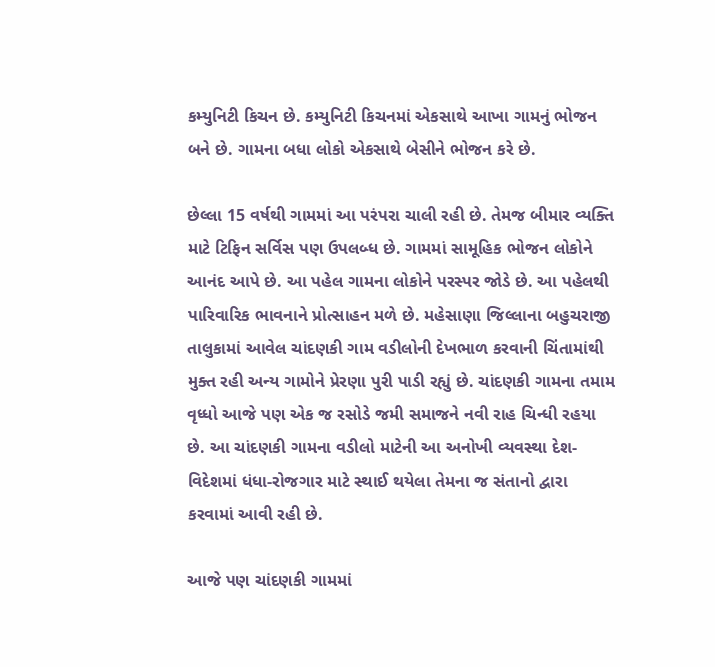કમ્યુનિટી કિચન છે. કમ્યુનિટી કિચનમાં એકસાથે આખા ગામનું ભોજન બને છે. ગામના બધા લોકો એકસાથે બેસીને ભોજન કરે છે.

છેલ્લા 15 વર્ષથી ગામમાં આ પરંપરા ચાલી રહી છે. તેમજ બીમાર વ્યક્તિ માટે ટિફિન સર્વિસ પણ ઉપલબ્ધ છે. ગામમાં સામૂહિક ભોજન લોકોને આનંદ આપે છે. આ પહેલ ગામના લોકોને પરસ્પર જોડે છે. આ પહેલથી પારિવારિક ભાવનાને પ્રોત્સાહન મળે છે. મહેસાણા જિલ્લાના બહુચરાજી તાલુકામાં આવેલ ચાંદણકી ગામ વડીલોની દેખભાળ કરવાની ચિંતામાંથી મુક્ત રહી અન્ય ગામોને પ્રેરણા પુરી પાડી રહ્યું છે. ચાંદણકી ગામના તમામ વૃધ્ધો આજે પણ એક જ રસોડે જમી સમાજને નવી રાહ ચિન્ધી રહયા છે. આ ચાંદણકી ગામના વડીલો માટેની આ અનોખી વ્યવસ્થા દેશ-વિદેશમાં ધંધા-રોજગાર માટે સ્થાઈ થયેલા તેમના જ સંતાનો દ્વારા કરવામાં આવી રહી છે.

આજે પણ ચાંદણકી ગામમાં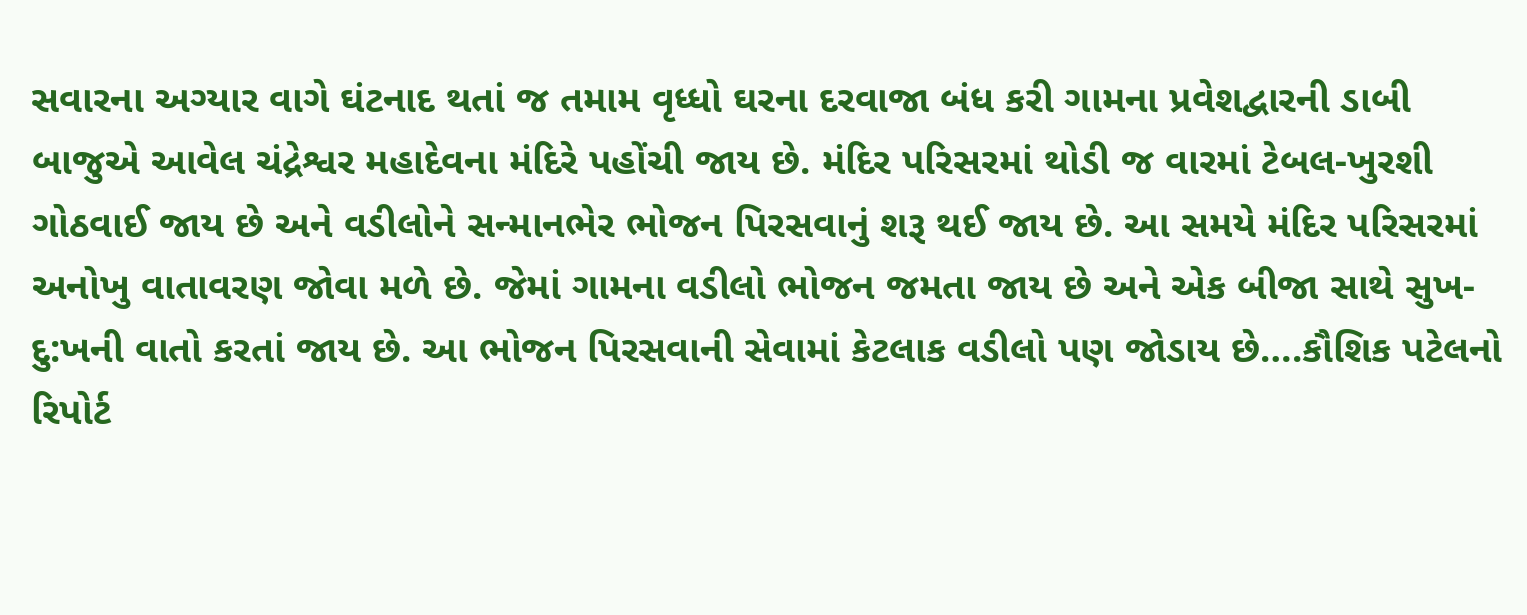સવારના અગ્યાર વાગે ઘંટનાદ થતાં જ તમામ વૃધ્ધો ઘરના દરવાજા બંધ કરી ગામના પ્રવેશદ્વારની ડાબી બાજુએ આવેલ ચંદ્રેશ્વર મહાદેવના મંદિરે પહોંચી જાય છે. મંદિર પરિસરમાં થોડી જ વારમાં ટેબલ-ખુરશી ગોઠવાઈ જાય છે અને વડીલોને સન્માનભેર ભોજન પિરસવાનું શરૂ થઈ જાય છે. આ સમયે મંદિર પરિસરમાં અનોખુ વાતાવરણ જોવા મળે છે. જેમાં ગામના વડીલો ભોજન જમતા જાય છે અને એક બીજા સાથે સુખ-દુ:ખની વાતો કરતાં જાય છે. આ ભોજન પિરસવાની સેવામાં કેટલાક વડીલો પણ જોડાય છે….કૌશિક પટેલનો રિપોર્ટ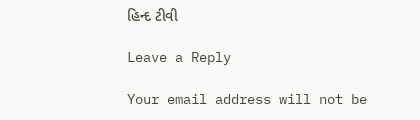હિન્દ ટીવી

Leave a Reply

Your email address will not be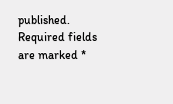published. Required fields are marked *